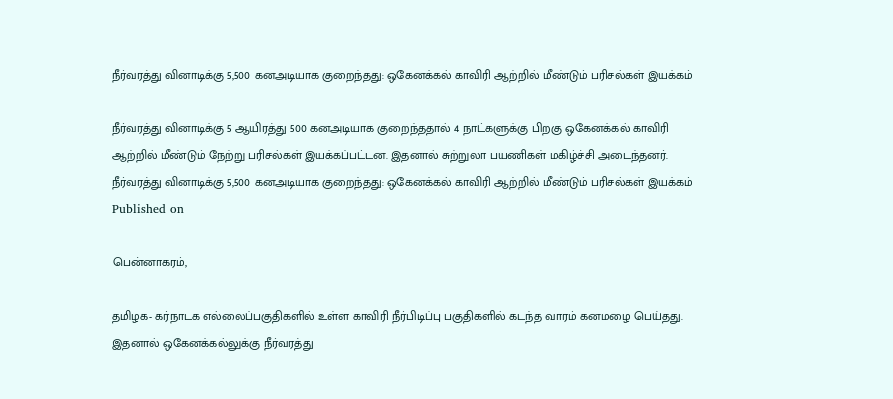நீர்வரத்து வினாடிக்கு 5,500 கனஅடியாக குறைந்தது: ஒகேனக்கல் காவிரி ஆற்றில் மீண்டும் பரிசல்கள் இயக்கம்

நீர்வரத்து வினாடிக்கு 5 ஆயிரத்து 500 கனஅடியாக குறைந்ததால் 4 நாட்களுக்கு பிறகு ஒகேனக்கல் காவிரி ஆற்றில் மீண்டும் நேற்று பரிசல்கள் இயக்கப்பட்டன. இதனால் சுற்றுலா பயணிகள் மகிழ்ச்சி அடைந்தனர்.
நீர்வரத்து வினாடிக்கு 5,500 கனஅடியாக குறைந்தது: ஒகேனக்கல் காவிரி ஆற்றில் மீண்டும் பரிசல்கள் இயக்கம்
Published on

பென்னாகரம்,

தமிழக- கர்நாடக எல்லைப்பகுதிகளில் உள்ள காவிரி நீர்பிடிப்பு பகுதிகளில் கடந்த வாரம் கனமழை பெய்தது. இதனால் ஒகேனக்கல்லுக்கு நீர்வரத்து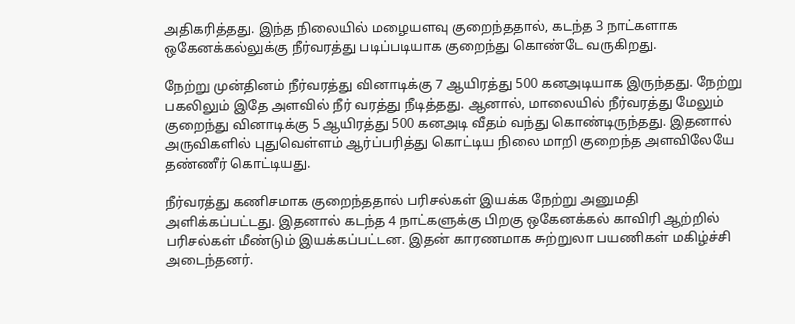அதிகரித்தது. இந்த நிலையில் மழையளவு குறைந்ததால், கடந்த 3 நாட்களாக ஒகேனக்கல்லுக்கு நீர்வரத்து படிப்படியாக குறைந்து கொண்டே வருகிறது.

நேற்று முன்தினம் நீர்வரத்து வினாடிக்கு 7 ஆயிரத்து 500 கனஅடியாக இருந்தது. நேற்று பகலிலும் இதே அளவில் நீர் வரத்து நீடித்தது. ஆனால், மாலையில் நீர்வரத்து மேலும் குறைந்து வினாடிக்கு 5 ஆயிரத்து 500 கனஅடி வீதம் வந்து கொண்டிருந்தது. இதனால் அருவிகளில் புதுவெள்ளம் ஆர்ப்பரித்து கொட்டிய நிலை மாறி குறைந்த அளவிலேயே தண்ணீர் கொட்டியது.

நீர்வரத்து கணிசமாக குறைந்ததால் பரிசல்கள் இயக்க நேற்று அனுமதி அளிக்கப்பட்டது. இதனால் கடந்த 4 நாட்களுக்கு பிறகு ஒகேனக்கல் காவிரி ஆற்றில் பரிசல்கள் மீண்டும் இயக்கப்பட்டன. இதன் காரணமாக சுற்றுலா பயணிகள் மகிழ்ச்சி அடைந்தனர்.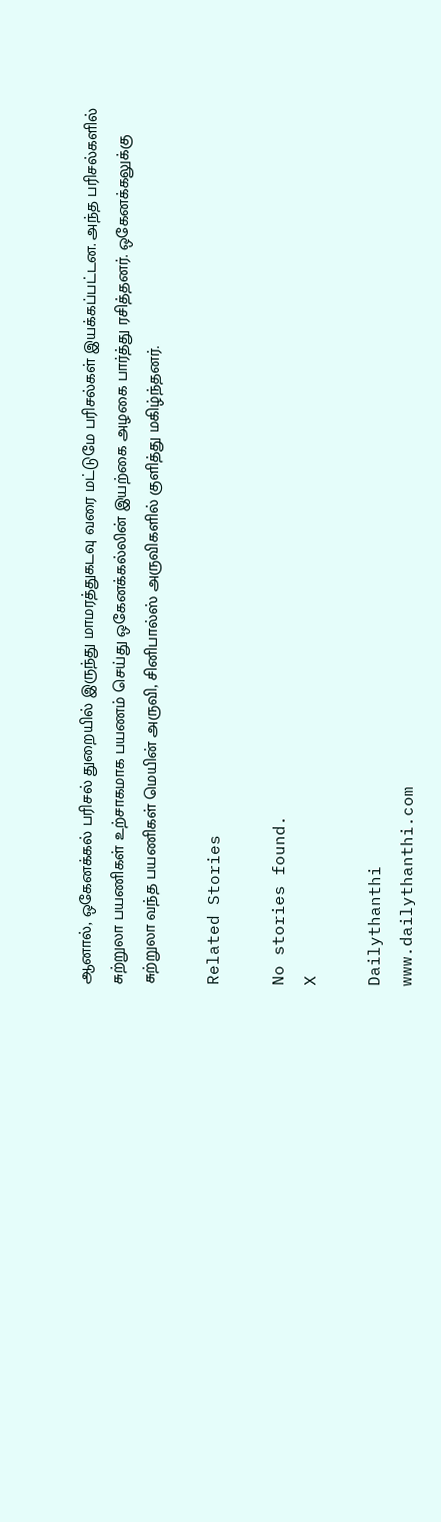ஆனால், ஒகேனக்கல் பரிசல் துறையில் இருந்து மாமரத்துகடவு வரை மட்டுமே பரிசல்கள் இயக்கப்பட்டன. அந்த பரிசல்களில் சுற்றுலா பயணிகள் உற்சாகமாக பயணம் செய்து ஒகேனக்கல்லின் இயற்கை அழகை பார்த்து ரசித்தனர். ஒகேனக்கலுக்கு சுற்றுலா வந்த பயணிகள் மெயின் அருவி, சினிபால்ஸ் அருவிகளில் குளித்து மகிழ்ந்தனர்.

Related Stories

No stories found.
X

Dailythanthi
www.dailythanthi.com